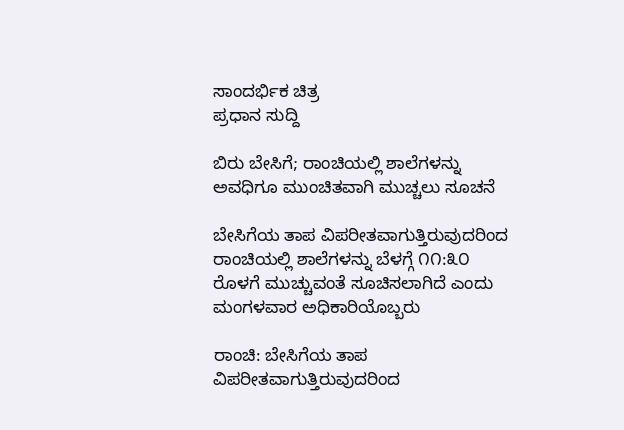ಸಾಂದರ್ಭಿಕ ಚಿತ್ರ
ಪ್ರಧಾನ ಸುದ್ದಿ

ಬಿರು ಬೇಸಿಗೆ; ರಾಂಚಿಯಲ್ಲಿ ಶಾಲೆಗಳನ್ನು ಅವಧಿಗೂ ಮುಂಚಿತವಾಗಿ ಮುಚ್ಚಲು ಸೂಚನೆ

ಬೇಸಿಗೆಯ ತಾಪ ವಿಪರೀತವಾಗುತ್ತಿರುವುದರಿಂದ ರಾಂಚಿಯಲ್ಲಿ ಶಾಲೆಗಳನ್ನು ಬೆಳಗ್ಗೆ ೧೧:೩೦ ರೊಳಗೆ ಮುಚ್ಚುವಂತೆ ಸೂಚಿಸಲಾಗಿದೆ ಎಂದು ಮಂಗಳವಾರ ಅಧಿಕಾರಿಯೊಬ್ಬರು

ರಾಂಚಿ: ಬೇಸಿಗೆಯ ತಾಪ ವಿಪರೀತವಾಗುತ್ತಿರುವುದರಿಂದ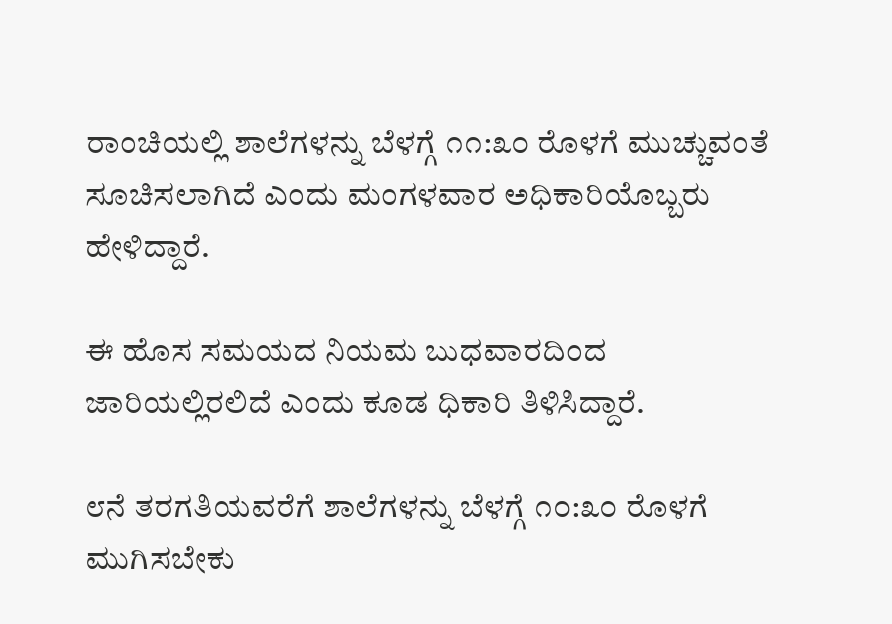ರಾಂಚಿಯಲ್ಲಿ ಶಾಲೆಗಳನ್ನು ಬೆಳಗ್ಗೆ ೧೧:೩೦ ರೊಳಗೆ ಮುಚ್ಚುವಂತೆ ಸೂಚಿಸಲಾಗಿದೆ ಎಂದು ಮಂಗಳವಾರ ಅಧಿಕಾರಿಯೊಬ್ಬರು ಹೇಳಿದ್ದಾರೆ.

ಈ ಹೊಸ ಸಮಯದ ನಿಯಮ ಬುಧವಾರದಿಂದ ಜಾರಿಯಲ್ಲಿರಲಿದೆ ಎಂದು ಕೂಡ ಧಿಕಾರಿ ತಿಳಿಸಿದ್ದಾರೆ.

೮ನೆ ತರಗತಿಯವರೆಗೆ ಶಾಲೆಗಳನ್ನು ಬೆಳಗ್ಗೆ ೧೦:೩೦ ರೊಳಗೆ ಮುಗಿಸಬೇಕು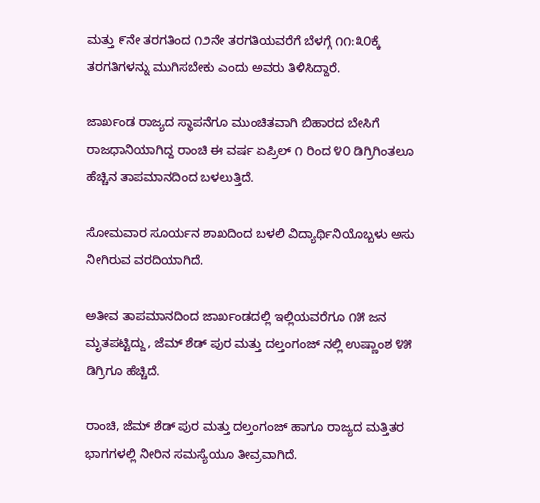ಮತ್ತು ೯ನೇ ತರಗತಿಂದ ೧೨ನೇ ತರಗತಿಯವರೆಗೆ ಬೆಳಗ್ಗೆ ೧೧:೩೦ಕ್ಕೆ ತರಗತಿಗಳನ್ನು ಮುಗಿಸಬೇಕು ಎಂದು ಅವರು ತಿಳಿಸಿದ್ದಾರೆ.

ಜಾರ್ಖಂಡ ರಾಜ್ಯದ ಸ್ಥಾಪನೆಗೂ ಮುಂಚಿತವಾಗಿ ಬಿಹಾರದ ಬೇಸಿಗೆ ರಾಜಧಾನಿಯಾಗಿದ್ದ ರಾಂಚಿ ಈ ವರ್ಷ ಏಪ್ರಿಲ್ ೧ ರಿಂದ ೪೦ ಡಿಗ್ರಿಗಿಂತಲೂ ಹೆಚ್ಚಿನ ತಾಪಮಾನದಿಂದ ಬಳಲುತ್ತಿದೆ.

ಸೋಮವಾರ ಸೂರ್ಯನ ಶಾಖದಿಂದ ಬಳಲಿ ವಿದ್ಯಾರ್ಥಿನಿಯೊಬ್ಬಳು ಅಸು ನೀಗಿರುವ ವರದಿಯಾಗಿದೆ.

ಅತೀವ ತಾಪಮಾನದಿಂದ ಜಾರ್ಖಂಡದಲ್ಲಿ ಇಲ್ಲಿಯವರೆಗೂ ೧೫ ಜನ ಮೃತಪಟ್ಟಿದ್ದು, ಜೆಮ್ ಶೆಡ್ ಪುರ ಮತ್ತು ದಲ್ತಂಗಂಜ್ ನಲ್ಲಿ ಉಷ್ಣಾಂಶ ೪೫ ಡಿಗ್ರಿಗೂ ಹೆಚ್ಚಿದೆ.

ರಾಂಚಿ, ಜೆಮ್ ಶೆಡ್ ಪುರ ಮತ್ತು ದಲ್ತಂಗಂಜ್ ಹಾಗೂ ರಾಜ್ಯದ ಮತ್ತಿತರ ಭಾಗಗಳಲ್ಲಿ ನೀರಿನ ಸಮಸ್ಯೆಯೂ ತೀವ್ರವಾಗಿದೆ.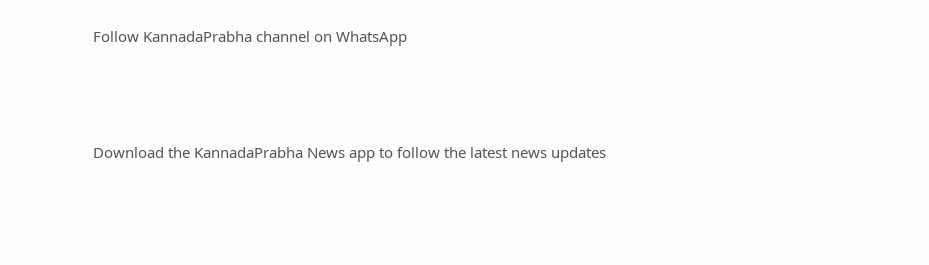Follow KannadaPrabha channel on WhatsApp



Download the KannadaPrabha News app to follow the latest news updates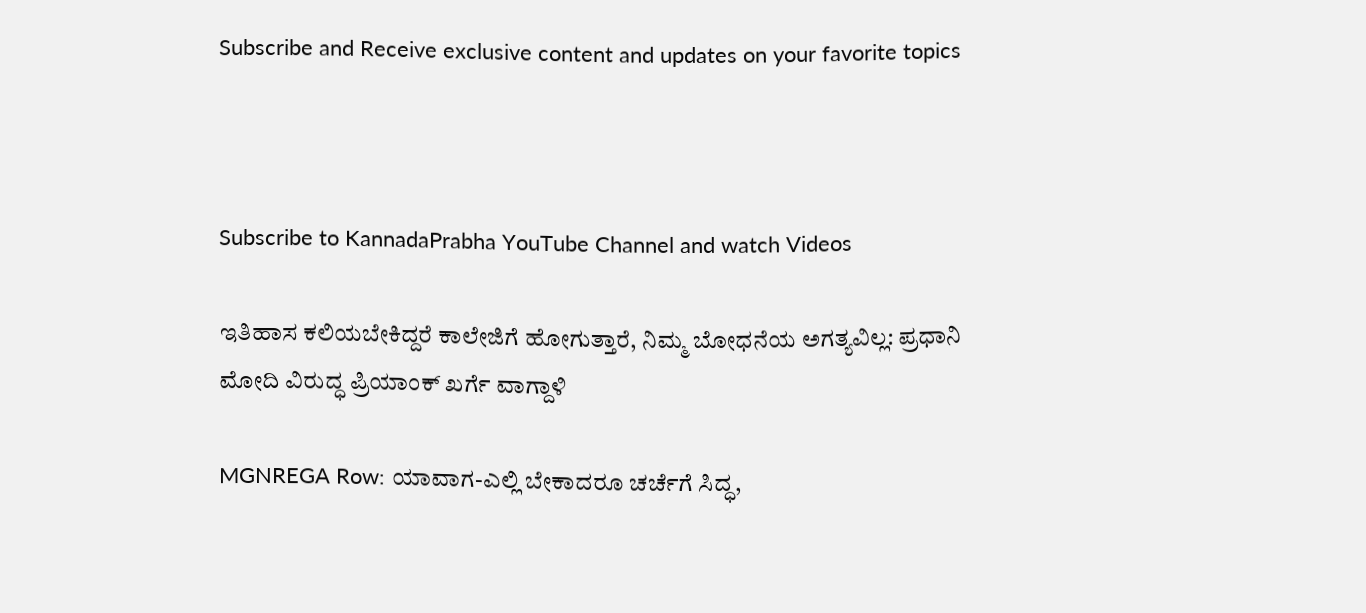Subscribe and Receive exclusive content and updates on your favorite topics



Subscribe to KannadaPrabha YouTube Channel and watch Videos

ಇತಿಹಾಸ ಕಲಿಯಬೇಕಿದ್ದರೆ ಕಾಲೇಜಿಗೆ ಹೋಗುತ್ತಾರೆ, ನಿಮ್ಮ ಬೋಧನೆಯ ಅಗತ್ಯವಿಲ್ಲ: ಪ್ರಧಾನಿ ಮೋದಿ ವಿರುದ್ಧ ಪ್ರಿಯಾಂಕ್ ಖರ್ಗೆ ವಾಗ್ದಾಳಿ

MGNREGA Row: ಯಾವಾಗ-ಎಲ್ಲಿ ಬೇಕಾದರೂ ಚರ್ಚೆಗೆ ಸಿದ್ಧ,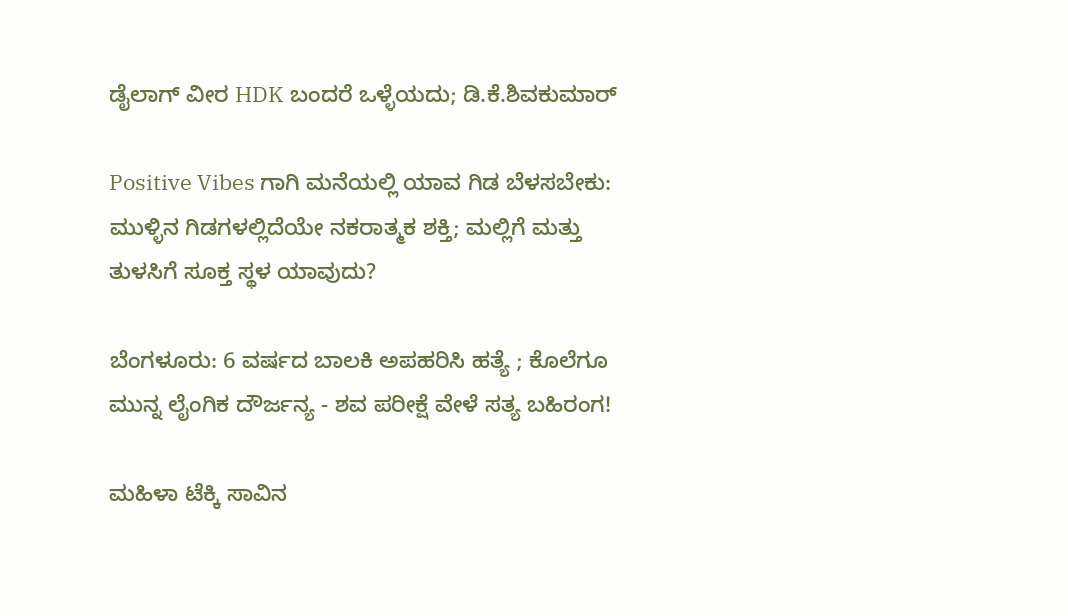ಡೈಲಾಗ್‌ ವೀರ HDK ಬಂದರೆ ಒಳ್ಳೆಯದು; ಡಿ.ಕೆ.ಶಿವಕುಮಾರ್

Positive Vibes ಗಾಗಿ ಮನೆಯಲ್ಲಿ ಯಾವ ಗಿಡ ಬೆಳಸಬೇಕು: ಮುಳ್ಳಿನ ಗಿಡಗಳಲ್ಲಿದೆಯೇ ನಕರಾತ್ಮಕ ಶಕ್ತಿ; ಮಲ್ಲಿಗೆ ಮತ್ತು ತುಳಸಿಗೆ ಸೂಕ್ತ ಸ್ಥಳ ಯಾವುದು?

ಬೆಂಗಳೂರು: 6 ವರ್ಷದ ಬಾಲಕಿ ಅಪಹರಿಸಿ ಹತ್ಯೆ ; ಕೊಲೆಗೂ ಮುನ್ನ ಲೈಂಗಿಕ ದೌರ್ಜನ್ಯ - ಶವ ಪರೀಕ್ಷೆ ವೇಳೆ ಸತ್ಯ ಬಹಿರಂಗ!

ಮಹಿಳಾ ಟೆಕ್ಕಿ ಸಾವಿನ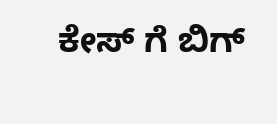ಕೇಸ್ ಗೆ ಬಿಗ್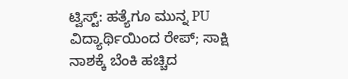ಟ್ವಿಸ್ಟ್: ಹತ್ಯೆಗೂ ಮುನ್ನ PU ವಿದ್ಯಾರ್ಥಿಯಿಂದ ರೇಪ್; ಸಾಕ್ಷಿ ನಾಶಕ್ಕೆ ಬೆಂಕಿ ಹಚ್ಚಿದ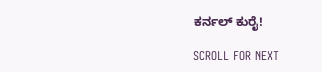ಕರ್ನಲ್ ಕುರೈ!

SCROLL FOR NEXT